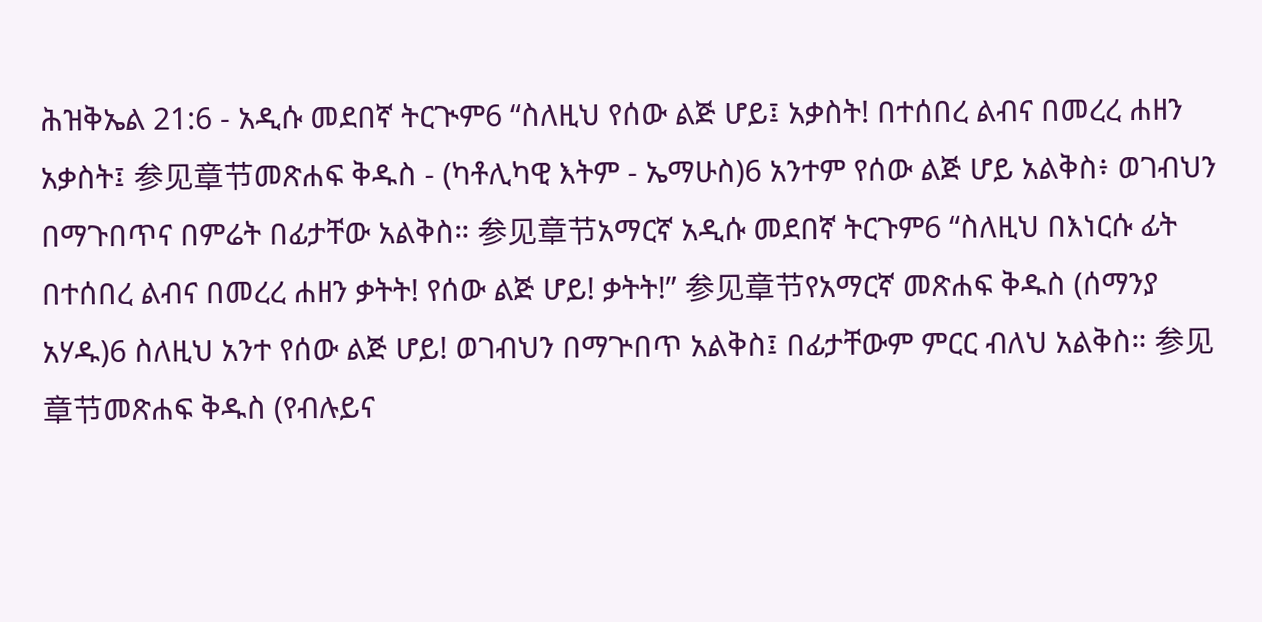ሕዝቅኤል 21:6 - አዲሱ መደበኛ ትርጒም6 “ስለዚህ የሰው ልጅ ሆይ፤ አቃስት! በተሰበረ ልብና በመረረ ሐዘን አቃስት፤ 参见章节መጽሐፍ ቅዱስ - (ካቶሊካዊ እትም - ኤማሁስ)6 አንተም የሰው ልጅ ሆይ አልቅስ፥ ወገብህን በማጉበጥና በምሬት በፊታቸው አልቅስ። 参见章节አማርኛ አዲሱ መደበኛ ትርጉም6 “ስለዚህ በእነርሱ ፊት በተሰበረ ልብና በመረረ ሐዘን ቃትት! የሰው ልጅ ሆይ! ቃትት!” 参见章节የአማርኛ መጽሐፍ ቅዱስ (ሰማንያ አሃዱ)6 ስለዚህ አንተ የሰው ልጅ ሆይ! ወገብህን በማጕበጥ አልቅስ፤ በፊታቸውም ምርር ብለህ አልቅስ። 参见章节መጽሐፍ ቅዱስ (የብሉይና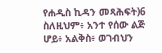የሐዲስ ኪዳን መጻሕፍት)6 ስለዚህም፥ አንተ የሰው ልጅ ሆይ፥ አልቅስ፥ ወገብህን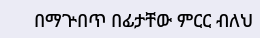በማጕበጥ በፊታቸው ምርር ብለህ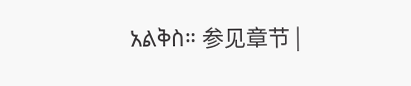አልቅስ። 参见章节 |